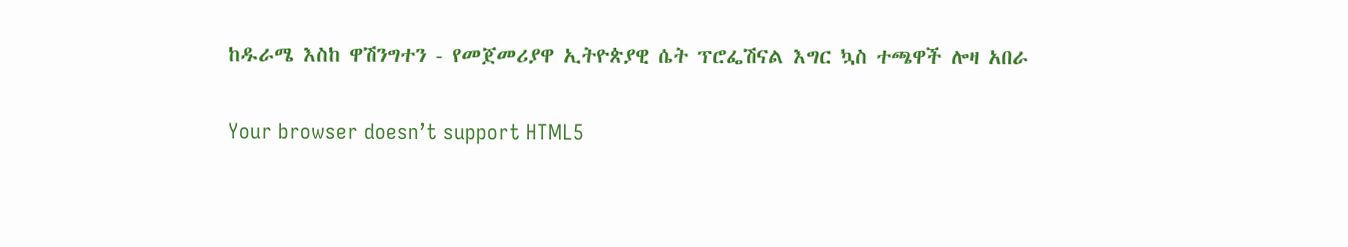ከዱራሜ እስከ ዋሽንግተን - የመጀመሪያዋ ኢትዮጵያዊ ሴት ፕሮፌሽናል እግር ኳስ ተጫዋች ሎዛ አበራ

Your browser doesn’t support HTML5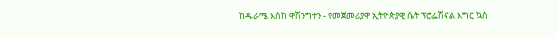ከዱራሜ እስከ ዋሽንግተን - የመጀመሪያዋ ኢትዮጵያዊ ሴት ፕሮፌሽናል እግር ኳስ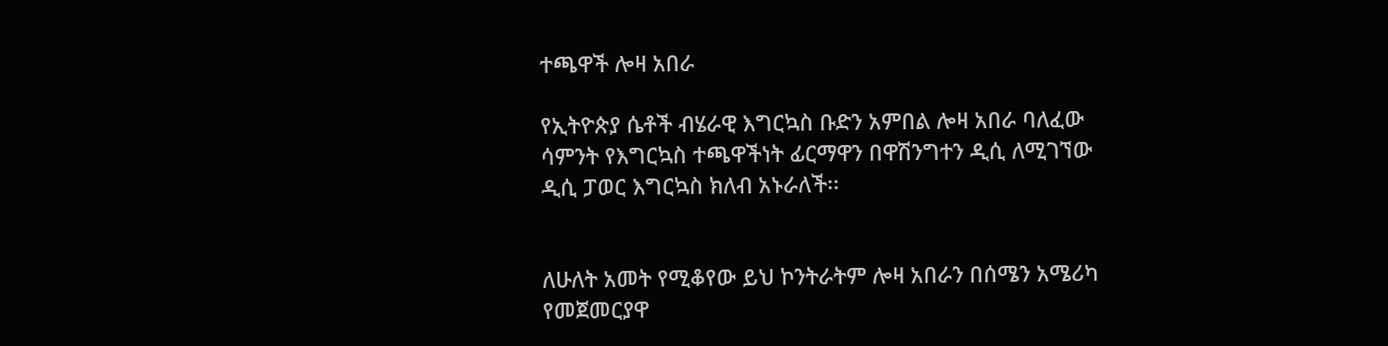ተጫዋች ሎዛ አበራ

የኢትዮጵያ ሴቶች ብሄራዊ እግርኳስ ቡድን አምበል ሎዛ አበራ ባለፈው ሳምንት የእግርኳስ ተጫዋችነት ፊርማዋን በዋሽንግተን ዲሲ ለሚገኘው ዲሲ ፓወር እግርኳስ ክለብ አኑራለች፡፡


ለሁለት አመት የሚቆየው ይህ ኮንትራትም ሎዛ አበራን በሰሜን አሜሪካ የመጀመርያዋ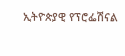ኢትዮጵያዊ የፕሮፌሽናል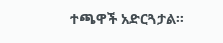ተጫዋች አድርጓታል፡፡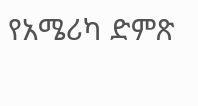የአሜሪካ ድምጽ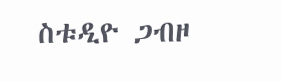ስቱዲዮ ጋብዞ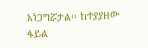አነጋግሯታል፡፡ ከተያያዘው ፋይል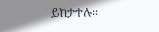ይከታተሉ፡፡